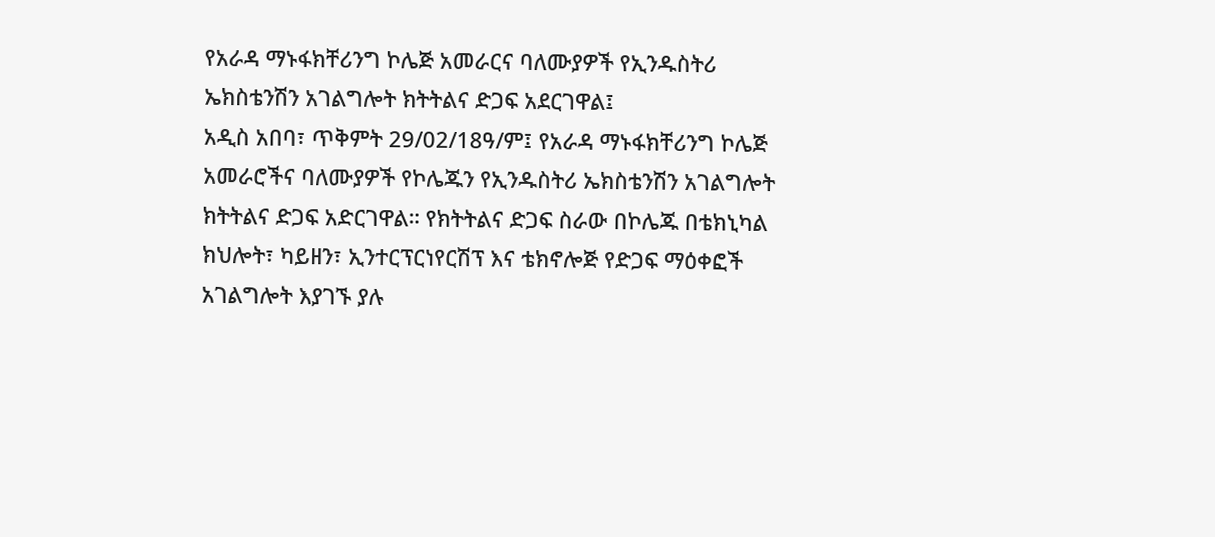የአራዳ ማኑፋክቸሪንግ ኮሌጅ አመራርና ባለሙያዎች የኢንዱስትሪ ኤክስቴንሽን አገልግሎት ክትትልና ድጋፍ አደርገዋል፤
አዲስ አበባ፣ ጥቅምት 29/02/18ዓ/ም፤ የአራዳ ማኑፋክቸሪንግ ኮሌጅ አመራሮችና ባለሙያዎች የኮሌጁን የኢንዱስትሪ ኤክስቴንሽን አገልግሎት ክትትልና ድጋፍ አድርገዋል። የክትትልና ድጋፍ ስራው በኮሌጁ በቴክኒካል ክህሎት፣ ካይዘን፣ ኢንተርፕርነየርሽፕ እና ቴክኖሎጅ የድጋፍ ማዕቀፎች አገልግሎት እያገኙ ያሉ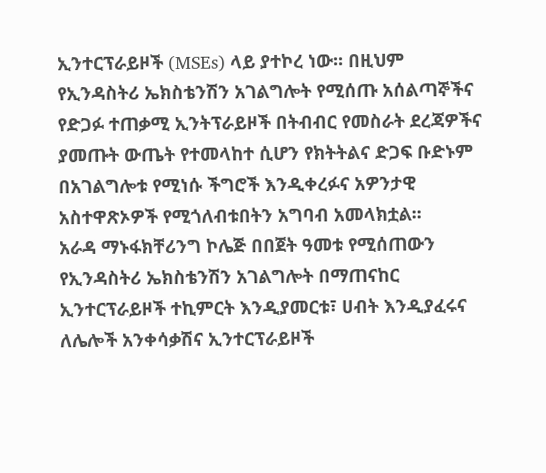ኢንተርፕራይዞች (MSEs) ላይ ያተኮረ ነው፡፡ በዚህም የኢንዳስትሪ ኤክስቴንሽን አገልግሎት የሚሰጡ አሰልጣኞችና የድጋፉ ተጠቃሚ ኢንትፕራይዞች በትብብር የመስራት ደረጃዎችና ያመጡት ውጤት የተመላከተ ሲሆን የክትትልና ድጋፍ ቡድኑም በአገልግሎቱ የሚነሱ ችግሮች እንዲቀረፉና አዎንታዊ አስተዋጽኦዎች የሚጎለብቱበትን አግባብ አመላክቷል፡፡
አራዳ ማኑፋክቸሪንግ ኮሌጅ በበጀት ዓመቱ የሚሰጠውን የኢንዳስትሪ ኤክስቴንሽን አገልግሎት በማጠናከር ኢንተርፕራይዞች ተኪምርት እንዲያመርቱ፣ ሀብት እንዲያፈሩና ለሌሎች አንቀሳቃሽና ኢንተርፕራይዞች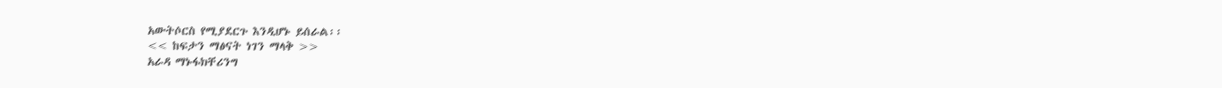አውትሶርስ የሚያደርጉ እንዲሆኑ ይሰራል፡፡
<< ከፍታን ማፅናት ነገን ማላቅ >>
አራዳ ማኑፋክቸሪንግ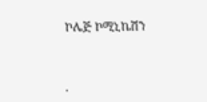ኮሌጅ ኮሚኒኬሽን



.